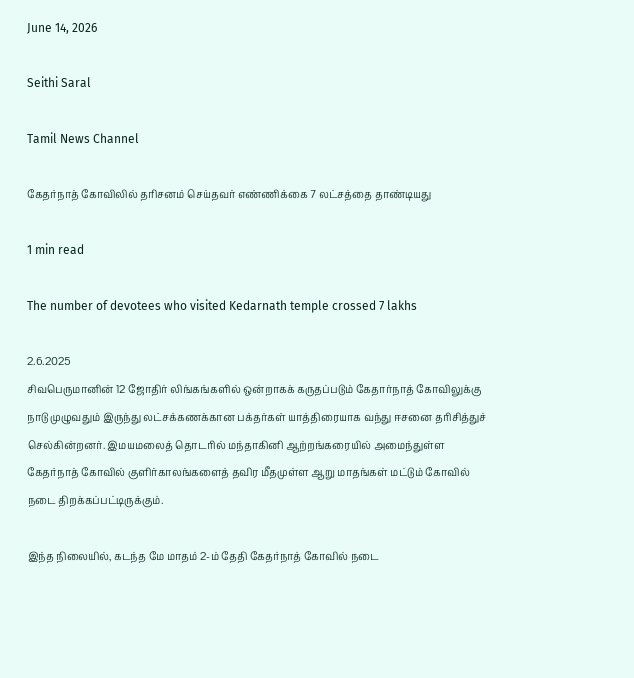June 14, 2026

Seithi Saral

Tamil News Channel

கேதர்நாத் கோவிலில் தரிசனம் செய்தவர் எண்ணிக்கை 7 லட்சத்தை தாண்டியது

1 min read

The number of devotees who visited Kedarnath temple crossed 7 lakhs

2.6.2025
சிவபெருமானின் 12 ஜோதிர் லிங்கங்களில் ஒன்றாகக் கருதப்படும் கேதார்நாத் கோவிலுக்கு நாடு முழுவதும் இருந்து லட்சக்கணக்கான பக்தர்கள் யாத்திரையாக வந்து ஈசனை தரிசித்துச் செல்கின்றனர். இமயமலைத் தொடரில் மந்தாகினி ஆற்றங்கரையில் அமைந்துள்ள கேதர்நாத் கோவில் குளிர்காலங்களைத் தவிர மீதமுள்ள ஆறு மாதங்கள் மட்டும் கோவில் நடை திறக்கப்பட்டிருக்கும்.

இந்த நிலையில், கடந்த மே மாதம் 2-ம் தேதி கேதர்நாத் கோவில் நடை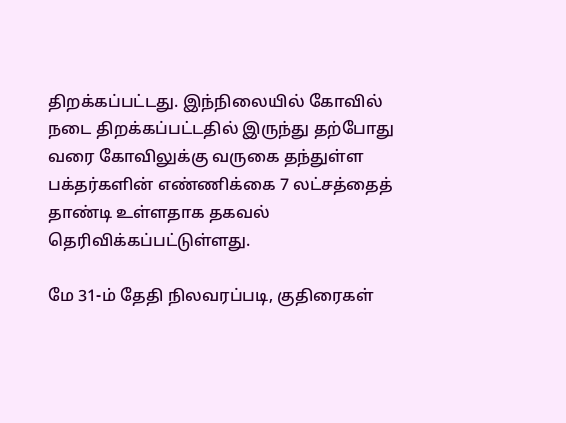திறக்கப்பட்டது. இந்நிலையில் கோவில் நடை திறக்கப்பட்டதில் இருந்து தற்போது வரை கோவிலுக்கு வருகை தந்துள்ள பக்தர்களின் எண்ணிக்கை 7 லட்சத்தைத் தாண்டி உள்ளதாக தகவல் தெரிவிக்கப்பட்டுள்ளது.

மே 31-ம் தேதி நிலவரப்படி, குதிரைகள்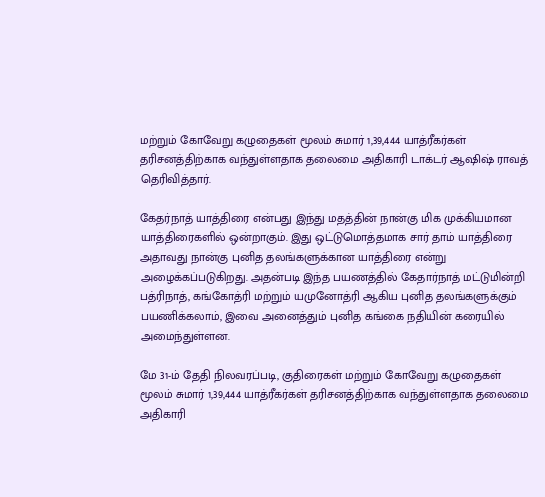மற்றும் கோவேறு கழுதைகள் மூலம் சுமார் 1,39,444 யாத்ரீகர்கள் தரிசனத்திற்காக வந்துள்ளதாக தலைமை அதிகாரி டாக்டர் ஆஷிஷ் ராவத் தெரிவித்தார்.

கேதர்நாத் யாத்திரை என்பது இந்து மதத்தின் நான்கு மிக முக்கியமான யாத்திரைகளில் ஒன்றாகும். இது ஒட்டுமொத்தமாக சார் தாம் யாத்திரை அதாவது நான்கு புனித தலங்களுக்கான யாத்திரை என்று அழைக்கப்படுகிறது. அதன்படி இந்த பயணத்தில் கேதார்நாத் மட்டுமின்றி பத்ரிநாத், கங்கோத்ரி மற்றும் யமுனோத்ரி ஆகிய புனித தலங்களுக்கும் பயணிக்கலாம், இவை அனைத்தும் புனித கங்கை நதியின் கரையில் அமைந்துள்ளன.

மே 31-ம் தேதி நிலவரப்படி, குதிரைகள் மற்றும் கோவேறு கழுதைகள் மூலம் சுமார் 1,39,444 யாத்ரீகர்கள் தரிசனத்திற்காக வந்துள்ளதாக தலைமை அதிகாரி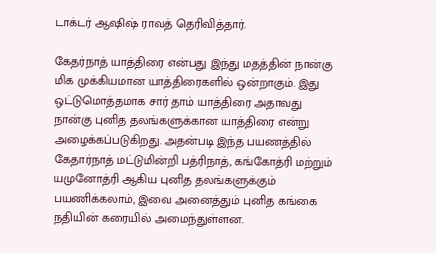டாக்டர் ஆஷிஷ் ராவத் தெரிவித்தார்.

கேதர்நாத் யாத்திரை என்பது இந்து மதத்தின் நான்கு மிக முக்கியமான யாத்திரைகளில் ஒன்றாகும். இது ஒட்டுமொத்தமாக சார் தாம் யாத்திரை அதாவது நான்கு புனித தலங்களுக்கான யாத்திரை என்று அழைக்கப்படுகிறது. அதன்படி இந்த பயணத்தில் கேதார்நாத் மட்டுமின்றி பத்ரிநாத், கங்கோத்ரி மற்றும் யமுனோத்ரி ஆகிய புனித தலங்களுக்கும் பயணிக்கலாம், இவை அனைத்தும் புனித கங்கை நதியின் கரையில் அமைந்துள்ளன.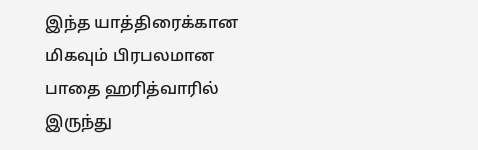இந்த யாத்திரைக்கான மிகவும் பிரபலமான பாதை ஹரித்வாரில் இருந்து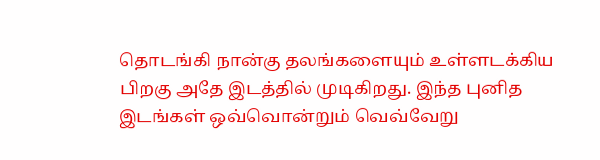தொடங்கி நான்கு தலங்களையும் உள்ளடக்கிய பிறகு அதே இடத்தில் முடிகிறது. இந்த புனித இடங்கள் ஒவ்வொன்றும் வெவ்வேறு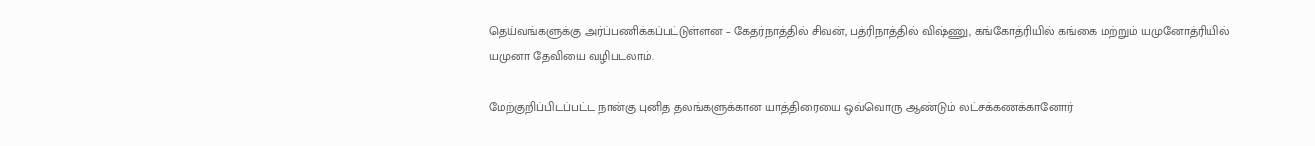தெய்வங்களுக்கு அர்ப்பணிக்கப்பட்டுள்ளன – கேதர்நாத்தில் சிவன், பத்ரிநாத்தில் விஷ்ணு, கங்கோத்ரியில் கங்கை மற்றும் யமுனோத்ரியில் யமுனா தேவியை வழிபடலாம்.

மேற்குறிப்பிடப்பட்ட நான்கு புனித தலங்களுக்கான யாத்திரையை ஒவ்வொரு ஆண்டும் லட்சக்கணக்கானோர்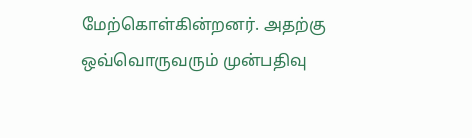மேற்கொள்கின்றனர். அதற்கு ஒவ்வொருவரும் முன்பதிவு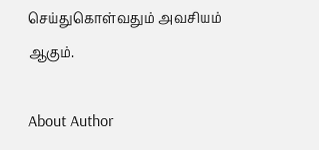செய்துகொள்வதும் அவசியம் ஆகும்.

About Author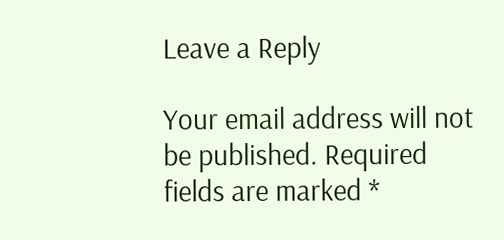Leave a Reply

Your email address will not be published. Required fields are marked *